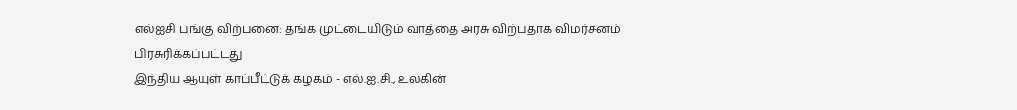எல்ஐசி பங்கு விற்பனை: தங்க முட்டையிடும் வாத்தை அரசு விற்பதாக விமர்சனம்
பிரசுரிக்கப்பட்டது
இந்திய ஆயுள் காப்பீட்டுக் கழகம் - எல்.ஐ.சி., உலகின்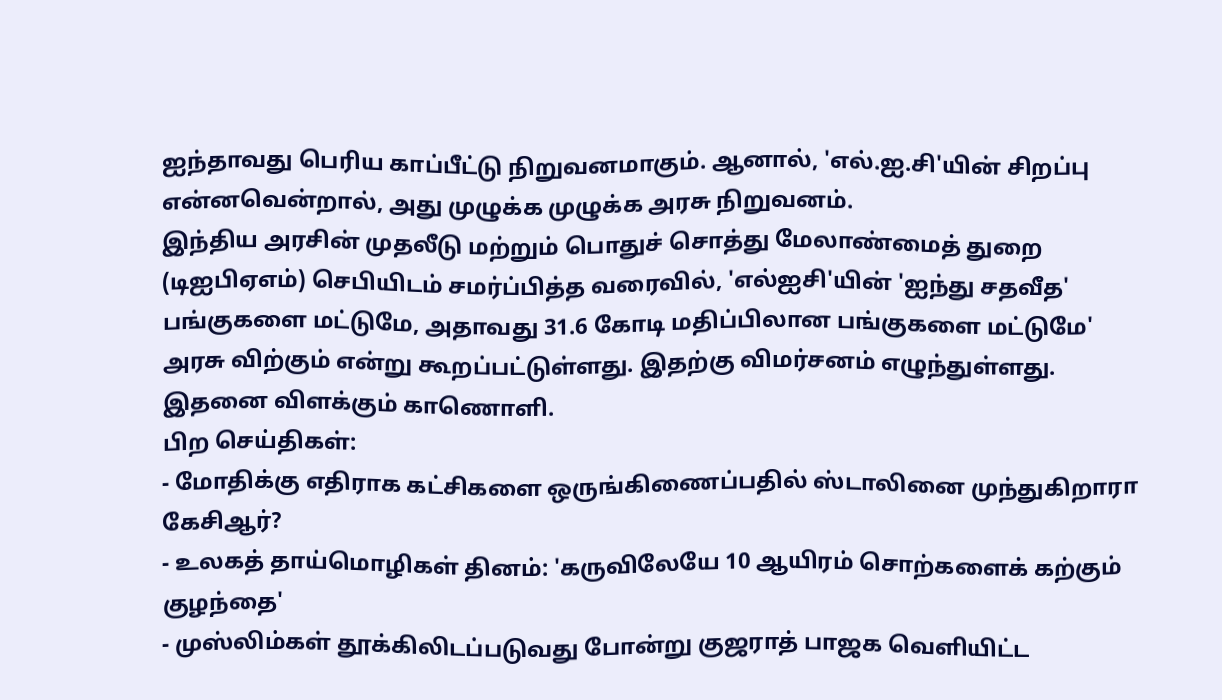ஐந்தாவது பெரிய காப்பீட்டு நிறுவனமாகும். ஆனால், 'எல்.ஐ.சி'யின் சிறப்பு என்னவென்றால், அது முழுக்க முழுக்க அரசு நிறுவனம்.
இந்திய அரசின் முதலீடு மற்றும் பொதுச் சொத்து மேலாண்மைத் துறை (டிஐபிஏஎம்) செபியிடம் சமர்ப்பித்த வரைவில், 'எல்ஐசி'யின் 'ஐந்து சதவீத' பங்குகளை மட்டுமே, அதாவது 31.6 கோடி மதிப்பிலான பங்குகளை மட்டுமே' அரசு விற்கும் என்று கூறப்பட்டுள்ளது. இதற்கு விமர்சனம் எழுந்துள்ளது.
இதனை விளக்கும் காணொளி.
பிற செய்திகள்:
- மோதிக்கு எதிராக கட்சிகளை ஒருங்கிணைப்பதில் ஸ்டாலினை முந்துகிறாரா கேசிஆர்?
- உலகத் தாய்மொழிகள் தினம்: 'கருவிலேயே 10 ஆயிரம் சொற்களைக் கற்கும் குழந்தை'
- முஸ்லிம்கள் தூக்கிலிடப்படுவது போன்று குஜராத் பாஜக வெளியிட்ட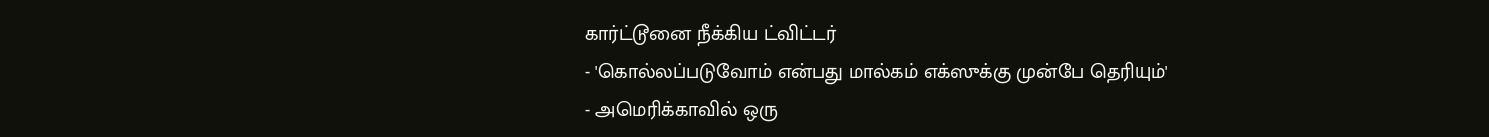கார்ட்டூனை நீக்கிய ட்விட்டர்
- 'கொல்லப்படுவோம் என்பது மால்கம் எக்ஸுக்கு முன்பே தெரியும்'
- அமெரிக்காவில் ஒரு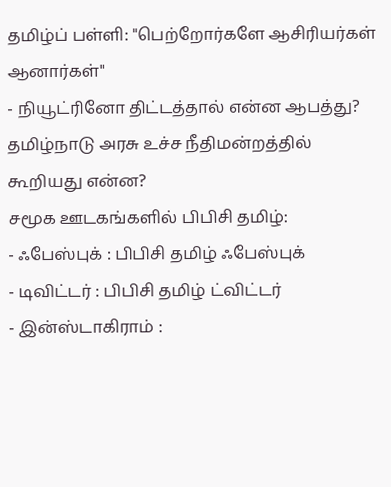தமிழ்ப் பள்ளி: "பெற்றோர்களே ஆசிரியர்கள் ஆனார்கள்"
- நியூட்ரினோ திட்டத்தால் என்ன ஆபத்து? தமிழ்நாடு அரசு உச்ச நீதிமன்றத்தில் கூறியது என்ன?
சமூக ஊடகங்களில் பிபிசி தமிழ்:
- ஃபேஸ்புக் : பிபிசி தமிழ் ஃபேஸ்புக்
- டிவிட்டர் : பிபிசி தமிழ் ட்விட்டர்
- இன்ஸ்டாகிராம் :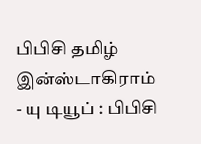பிபிசி தமிழ் இன்ஸ்டாகிராம்
- யு டியூப் : பிபிசி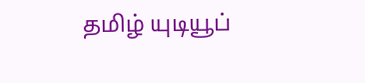தமிழ் யுடியூப்